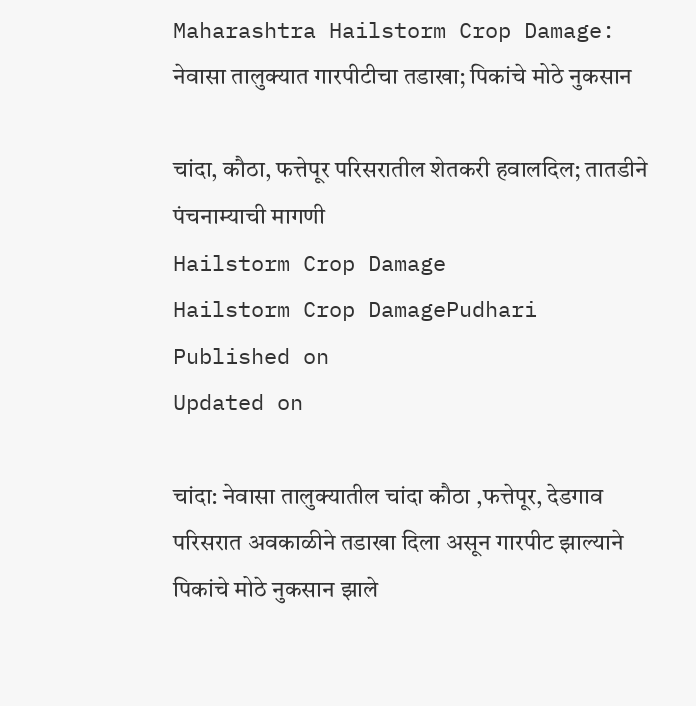Maharashtra Hailstorm Crop Damage: नेवासा तालुक्यात गारपीटीचा तडाखा; पिकांचे मोठे नुकसान

चांदा, कौठा, फत्तेपूर परिसरातील शेतकरी हवालदिल; तातडीने पंचनाम्याची मागणी
Hailstorm Crop Damage
Hailstorm Crop DamagePudhari
Published on
Updated on

चांदा: नेवासा तालुक्यातील चांदा कौठा ,फत्तेपूर, देडगाव परिसरात अवकाळीने तडाखा दिला असून गारपीट झाल्याने पिकांचे मोठे नुकसान झाले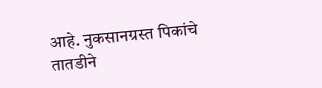आहे. नुकसानग्रस्त पिकांचे तातडीने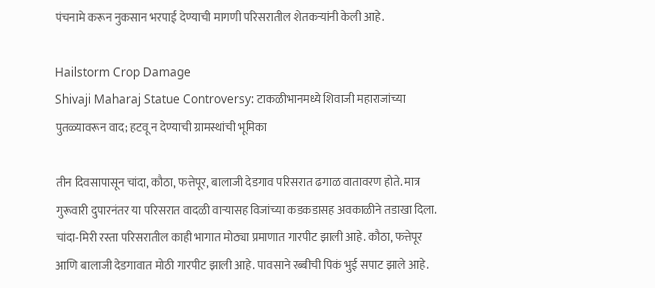पंचनामे करून नुकसान भरपाई देण्याची मागणी परिसरातील शेतकऱ्यांनी केली आहे.

Hailstorm Crop Damage
Shivaji Maharaj Statue Controversy: टाकळीभानमध्ये शिवाजी महाराजांच्या पुतळ्यावरून वाद; हटवू न देण्याची ग्रामस्थांची भूमिका

तीन दिवसापासून चांदा, कौठा, फत्तेपूर, बालाजी देडगाव परिसरात ढगाळ वातावरण होते. मात्र गुरूवारी दुपारनंतर या परिसरात वादळी वाऱ्यासह विजांच्या कडकडासह अवकाळीने तडाखा दिला. चांदा-मिरी रस्ता परिसरातील काही भागात मोठ्या प्रमाणात गारपीट झाली आहे. कौठा, फत्तेपूर आणि बालाजी देडगावात मोठी गारपीट झाली आहे. पावसाने रब्बीची पिकं भुई सपाट झाले आहे.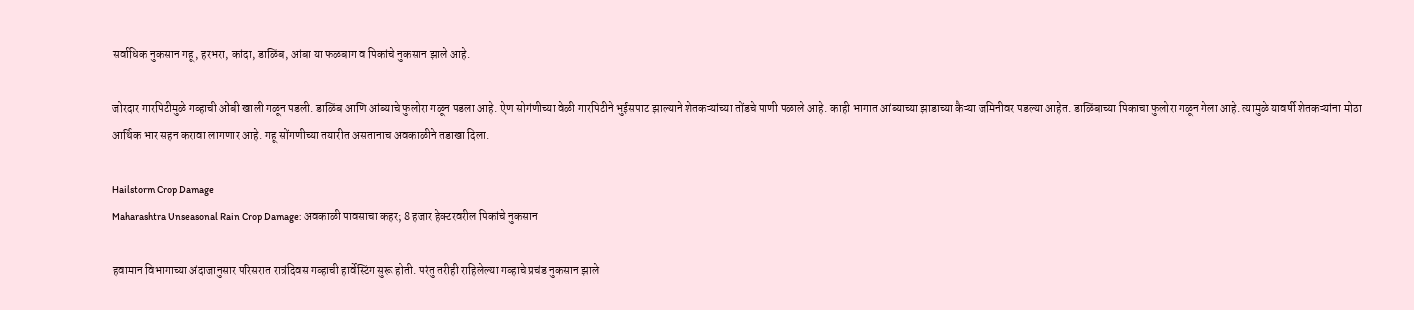सर्वाधिक नुकसान गहू, हरभरा, कांदा, डाळिंब, आंबा या फळबाग व पिकांचे नुकसान झाले आहे.

जोरदार गारपिटीमुळे गव्हाची ओंबी खाली गळून पडली. डाळिंब आणि आंब्याचे फुलोरा गळून पडला आहे. ऐण सोगंणीच्या वेळी गारपिटीने भुईसपाट झाल्याने शेतकऱ्यांच्या तोंडचे पाणी पळाले आहे. काही भागात आंब्याच्या झाडाच्या कैऱ्या जमिनीवर पडल्या आहेत. डाळिंबाच्या पिकाचा फुलोरा गळून गेला आहे. त्यामुळे यावर्षी शेतकऱ्यांना मोठा आर्थिक भार सहन करावा लागणार आहे. गहू सोंगणीच्या तयारीत असतानाच अवकाळीने तडाखा दिला.

Hailstorm Crop Damage
Maharashtra Unseasonal Rain Crop Damage: अवकाळी पावसाचा कहर; 8 हजार हेक्टरवरील पिकांचे नुकसान

हवामान विभागाच्या अंदाजानुसार परिसरात रात्रंदिवस गव्हाची हार्वेस्टिंग सुरू होती. परंतु तरीही राहिलेल्या गव्हाचे प्रचंड नुकसान झाले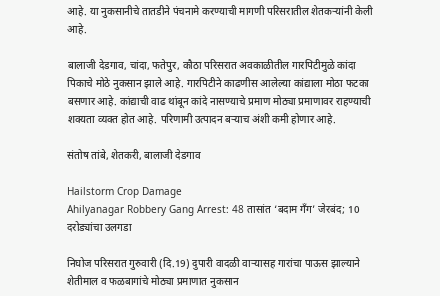आहे. या नुकसानीचे तातडीने पंचनामे करण्याची मागणी परिसरातील शेतकऱ्यांनी केली आहे.

बालाजी देडगाव, चांदा, फतेपुर, कौठा परिसरात अवकाळीतील गारपिटीमुळे कांदा पिकाचे मोठे नुकसान झाले आहे. गारपिटीने काढणीस आलेल्या कांद्याला मोठा फटका बसणार आहे. कांद्याची वाढ थांबून कांदे नासण्याचे प्रमाण मोठ्या प्रमाणावर राहण्याची शक्यता व्यक्त होत आहे. परिणामी उत्पादन बऱ्याच अंशी कमी होणार आहे.

संतोष तांबे, शेतकरी, बालाजी देडगाव

Hailstorm Crop Damage
Ahilyanagar Robbery Gang Arrest: 48 तासांत ‘बदाम गँग’ जेरबंद; 10 दरोड्यांचा उलगडा

निघोज परिसरात गुरुवारी (दि.19) दुपारी वादळी वाऱ्यासह गारांचा पाऊस झाल्याने शेतीमाल व फळबागांचे मोठ्या प्रमाणात नुकसान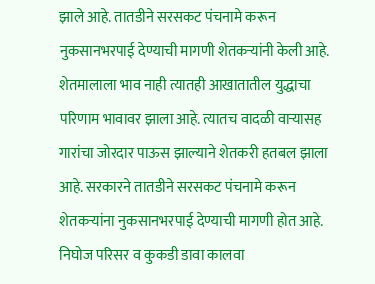झाले आहे. तातडीने सरसकट पंचनामे करून नुकसानभरपाई देण्याची मागणी शेतकऱ्यांनी केली आहे. शेतमालाला भाव नाही त्यातही आखातातील युद्धाचा परिणाम भावावर झाला आहे. त्यातच वादळी वाऱ्यासह गारांचा जोरदार पाऊस झाल्याने शेतकरी हतबल झाला आहे. सरकारने तातडीने सरसकट पंचनामे करून शेतकऱ्यांना नुकसानभरपाई देण्याची मागणी होत आहे. निघोज परिसर व कुकडी डावा कालवा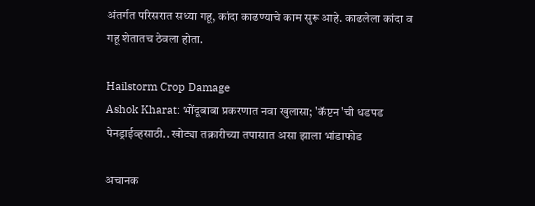अंतर्गत परिसरात सध्या गहू, कांदा काढण्याचे काम सुरू आहे. काढलेला कांदा व गहू शेतातच ठेवला होता.

Hailstorm Crop Damage
Ashok Kharat: भोंदूबाबा प्रकरणात नवा खुलासा; 'कॅप्टन'ची धडपड पेनड्राईव्हसाठी.. खोट्या तक्रारीच्या तपासात असा झाला भांडाफोड

अचानक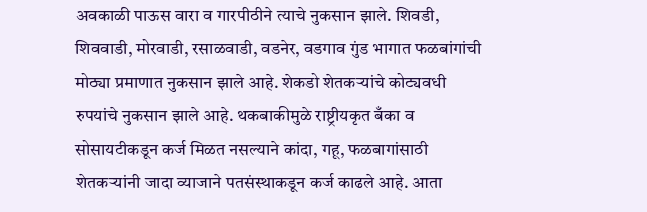अवकाळी पाऊस वारा व गारपीठीने त्याचे नुकसान झाले. शिवडी, शिववाडी, मोरवाडी, रसाळवाडी, वडनेर, वडगाव गुंड भागात फळबांगांची मोठ्या प्रमाणात नुकसान झाले आहे. शेकडो शेतकऱ्यांचे कोट्यवधी रुपयांचे नुकसान झाले आहे. थकबाकीमुळे राष्ट्रीयकृत बँका व सोसायटीकडून कर्ज मिळत नसल्याने कांदा, गहू, फळबागांसाठी शेतकऱ्यांनी जादा व्याजाने पतसंस्थाकडून कर्ज काढले आहे. आता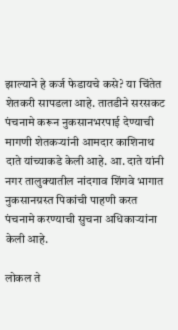झाल्याने हे कर्ज फेडायचे कसे? या चिंतेत शेतकरी सापडला आहे. तातडीने सरसकट पंचनामे करून नुकसानभरपाई देण्याची मागणी शेतकऱ्यांनी आमदार काशिनाथ दाते यांच्याकडे केली आहे. आ. दाते यांनी नगर तालुक्यातील नांदगाव शिंगवे भागात नुकसानग्रस्त पिकांची पाहणी करत पंचनामे करण्याची सुचना अधिकाऱ्यांना केली आहे.

लोकल ते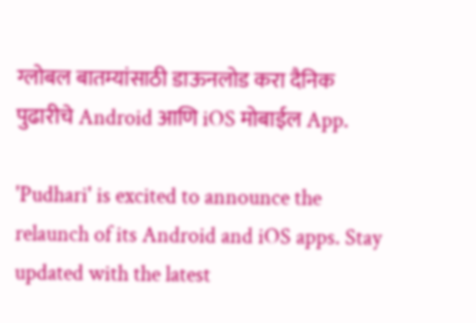ग्लोबल बातम्यांसाठी डाऊनलोड करा दैनिक पुढारीचे Android आणि iOS मोबाईल App.

'Pudhari' is excited to announce the relaunch of its Android and iOS apps. Stay updated with the latest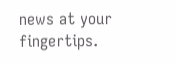news at your fingertips.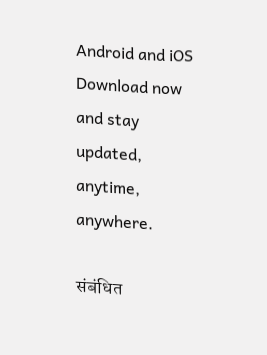Android and iOS Download now and stay updated, anytime, anywhere.

संबंधित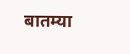बातम्या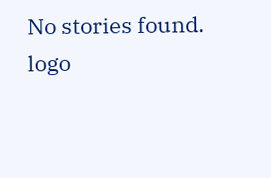No stories found.
logo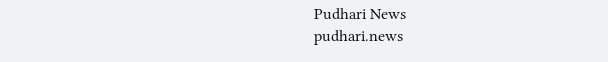Pudhari News
pudhari.news